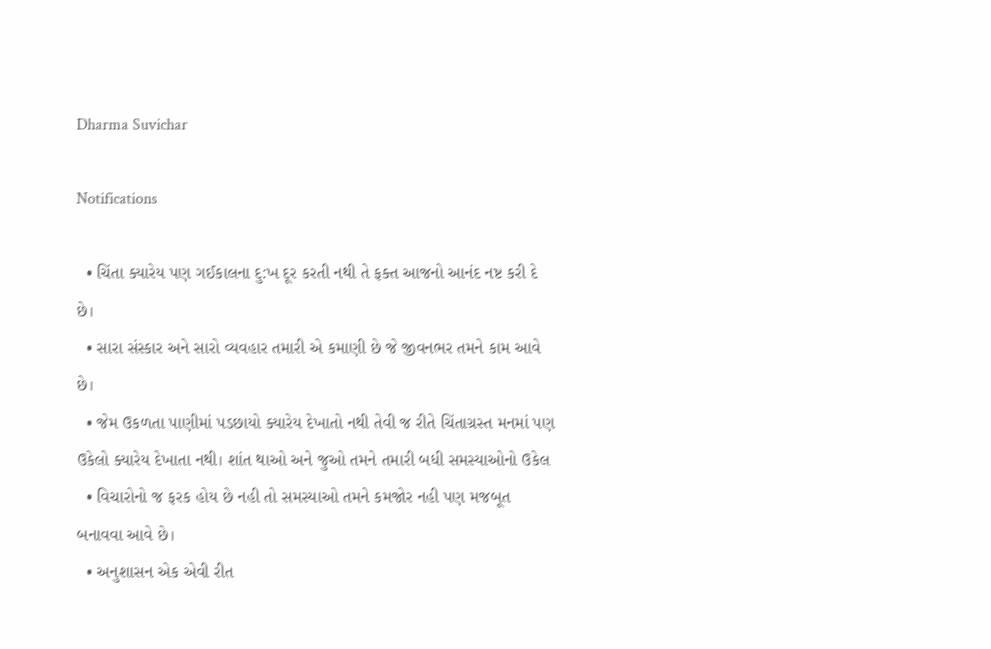Dharma Suvichar

Notifications

  • ચિંતા ક્યારેય પણ ગઈકાલના દુ:ખ દૂર કરતી નથી તે ફક્ત આજનો આનંદ નષ્ટ કરી દે છે।
  • સારા સંસ્કાર અને સારો વ્યવહાર તમારી એ કમાણી છે જે જીવનભર તમને કામ આવે છે।
  • જેમ ઉકળતા પાણીમાં પડછાયો ક્યારેય દેખાતો નથી તેવી જ રીતે ચિંતાગ્રસ્ત મનમાં પણ ઉકેલો ક્યારેય દેખાતા નથી। શાંત થાઓ અને જુઓ તમને તમારી બધી સમસ્યાઓનો ઉકેલ
  • વિચારોનો જ ફરક હોય છે નહી તો સમસ્યાઓ તમને કમજોર નહી પણ મજબૂત બનાવવા આવે છે।
  • અનુશાસન એક એવી રીત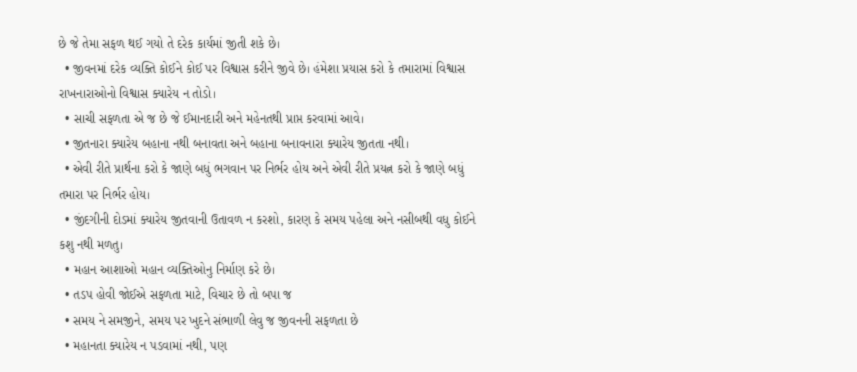છે જે તેમા સફળ થઈ ગયો તે દરેક કાર્યમાં જીતી શકે છે।
  • જીવનમાં દરેક વ્યક્તિ કોઈને કોઈ પર વિશ્વાસ કરીને જીવે છે। હંમેશા પ્રયાસ કરો કે તમારામાં વિશ્વાસ રાખનારાઓનો વિશ્વાસ ક્યારેય ન તોડો।
  • સાચી સફળતા એ જ છે જે ઈમાનદારી અને મહેનતથી પ્રાપ્ત કરવામાં આવે।
  • જીતનારા ક્યારેય બહાના નથી બનાવતા અને બહાના બનાવનારા ક્યારેય જીતતા નથી।
  • એવી રીતે પ્રાર્થના કરો કે જાણે બધું ભગવાન પર નિર્ભર હોય અને એવી રીતે પ્રયત્ન કરો કે જાણે બધું તમારા પર નિર્ભર હોય।
  • જીંદગીની દોડમાં ક્યારેય જીતવાની ઉતાવળ ન કરશો, કારણ કે સમય પહેલા અને નસીબથી વધુ કોઈને કશુ નથી મળતુ।
  • મહાન આશાઓ મહાન વ્યક્તિઓનુ નિર્માણ કરે છે।
  • તડપ હોવી જોઈએ સફળતા માટે, વિચાર છે તો બપા જ
  • સમય ને સમજીને, સમય પર ખુદને સંભાળી લેવુ જ જીવનની સફળતા છે
  • મહાનતા ક્યારેય ન પડવામાં નથી, પણ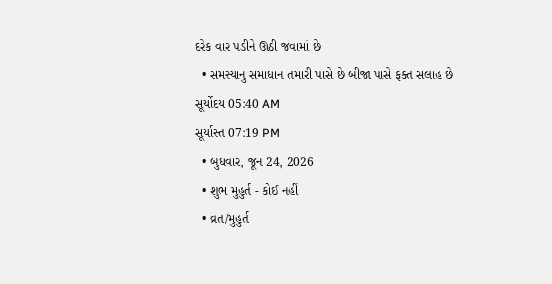દરેક વાર પડીને ઊઠી જવામાં છે
  • સમસ્યાનુ સમાધાન તમારી પાસે છે બીજા પાસે ફક્ત સલાહ છે
સૂર્યોદય 05:40 AM
સૂર્યાસ્ત 07:19 PM
  • બુધવાર, જૂન 24, 2026
  • શુભ મુહુર્ત - કોઈ નહીં
  • વ્રત/મુહુર્ત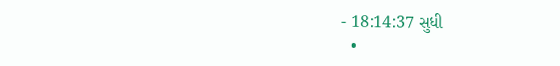- 18:14:37 સુધી
  •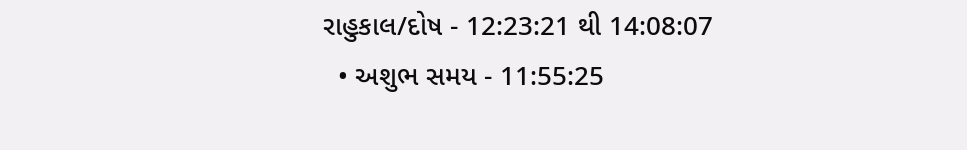રાહુકાલ/દોષ - 12:23:21 થી 14:08:07
  • અશુભ સમય - 11:55:25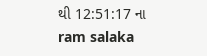થી 12:51:17 ના
ram salaka